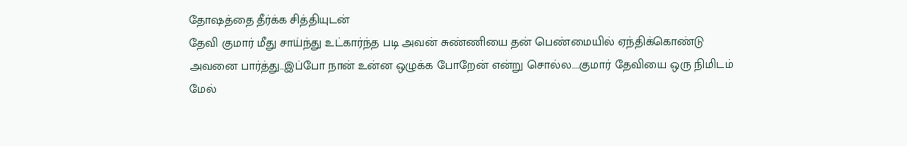தோஷத்தை தீர்க்க சித்தியுடன்
தேவி குமார் மீது சாய்ந்து உட்கார்ந்த படி அவன் சுண்ணியை தன் பெண்மையில் ஏந்திக்கொண்டு அவனை பார்த்து..இப்போ நான் உன்ன ஒழுக்க போறேன் என்று சொல்ல....குமார் தேவியை ஒரு நிமிடம் மேல்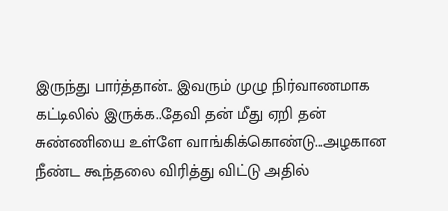இருந்து பார்த்தான்.. இவரும் முழு நிர்வாணமாக கட்டிலில் இருக்க..தேவி தன் மீது ஏறி தன் சுண்ணியை உள்ளே வாங்கிக்கொண்டு...அழகான நீண்ட கூந்தலை விரித்து விட்டு அதில்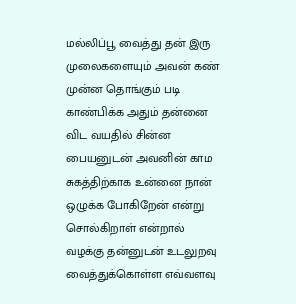மல்லிப்பூ வைத்து தன் இரு முலைகளையும் அவன் கண் முன்ன தொங்கும் படி காண்பிக்க அதும் தன்னை விட வயதில் சின்ன பையனுடன் அவனின் காம சுகத்திற்காக உன்னை நான் ஒழுக்க போகிறேன் என்று சொல்கிறாள் என்றால் வழக்கு தன்னுடன் உடலுறவு வைத்துக்கொள்ள எவ்வளவு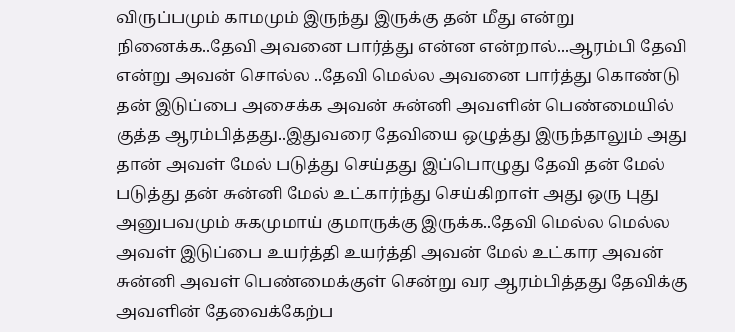விருப்பமும் காமமும் இருந்து இருக்கு தன் மீது என்று நினைக்க..தேவி அவனை பார்த்து என்ன என்றால்...ஆரம்பி தேவி என்று அவன் சொல்ல ..தேவி மெல்ல அவனை பார்த்து கொண்டு தன் இடுப்பை அசைக்க அவன் சுன்னி அவளின் பெண்மையில் குத்த ஆரம்பித்தது..இதுவரை தேவியை ஒழுத்து இருந்தாலும் அது தான் அவள் மேல் படுத்து செய்தது இப்பொழுது தேவி தன் மேல் படுத்து தன் சுன்னி மேல் உட்கார்ந்து செய்கிறாள் அது ஒரு புது அனுபவமும் சுகமுமாய் குமாருக்கு இருக்க..தேவி மெல்ல மெல்ல அவள் இடுப்பை உயர்த்தி உயர்த்தி அவன் மேல் உட்கார அவன் சுன்னி அவள் பெண்மைக்குள் சென்று வர ஆரம்பித்தது தேவிக்கு அவளின் தேவைக்கேற்ப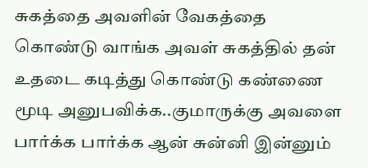சுகத்தை அவளின் வேகத்தை கொண்டு வாங்க அவள் சுகத்தில் தன் உதடை கடித்து கொண்டு கண்ணை மூடி அனுபவிக்க..குமாருக்கு அவளை பார்க்க பார்க்க ஆன் சுன்னி இன்னும்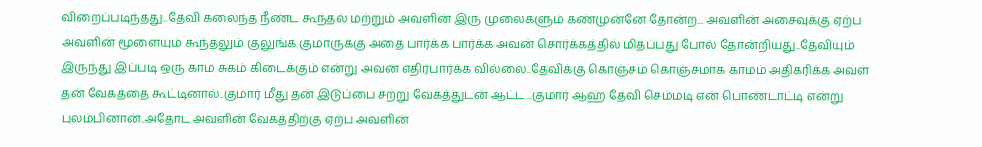விறைப்படிந்தது..தேவி கலைந்த நீண்ட கூந்தல் மற்றும் அவளின் இரு முலைகளும் கண்முன்னே தோன்ற... அவளின் அசைவுக்கு ஏற்ப அவளின் மூளையும் கூந்தலும் குலுங்க குமாருக்கு அதை பார்க்க பார்க்க அவன் சொர்க்கத்தில் மிதப்பது போல் தோன்றியது..தேவியும் இருந்து இப்படி ஒரு காம சுகம் கிடைக்கும் என்று அவன் எதிர்பார்க்க வில்லை..தேவிக்கு கொஞ்சம் கொஞ்சமாக காமம் அதிகரிக்க அவள் தன் வேகத்தை கூட்டினால்..குமார் மீது தன் இடுப்பை சற்று வேகத்துடன் ஆட்ட...குமார் ஆஹ் தேவி செம்மடி என் பொண்டாட்டி என்று புலம்பினான்..அதோட அவளின் வேகத்திற்கு ஏற்ப அவளின்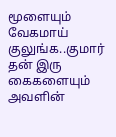மூளையும் வேகமாய் குலுங்க..குமார் தன் இரு கைகளையும் அவளின்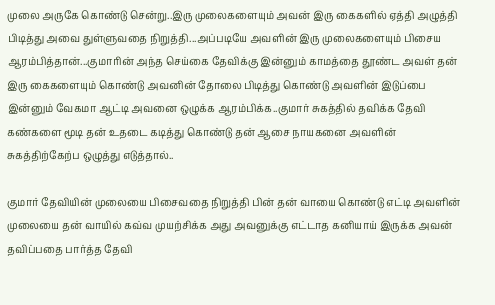முலை அருகே கொண்டு சென்று..இரு முலைகளையும் அவன் இரு கைகளில் ஏத்தி அழுத்தி பிடித்து அவை துள்ளுவதை நிறுத்தி...அப்படியே அவளின் இரு முலைகளையும் பிசைய ஆரம்பித்தான்...குமாரின் அந்த செய்கை தேவிக்கு இன்னும் காமத்தை தூண்ட அவள் தன் இரு கைகளையும் கொண்டு அவனின் தோலை பிடித்து கொண்டு அவளின் இடுப்பை இன்னும் வேகமா ஆட்டி அவனை ஒழுக்க ஆரம்பிக்க..குமார் சுகத்தில் தவிக்க தேவி கண்களை மூடி தன் உதடை கடித்து கொண்டு தன் ஆசை நாயகனை அவளின் சுகத்திற்கேற்ப ஒழுத்து எடுத்தால்..

குமார் தேவியின் முலையை பிசைவதை நிறுத்தி பின் தன் வாயை கொண்டு எட்டி அவளின் முலையை தன் வாயில் கவ்வ முயற்சிக்க அது அவனுக்கு எட்டாத கனியாய் இருக்க அவன் தவிப்பதை பார்த்த தேவி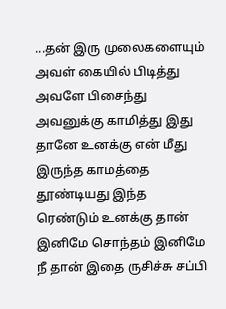...தன் இரு முலைகளையும் அவள் கையில் பிடித்து அவளே பிசைந்து அவனுக்கு காமித்து இது தானே உனக்கு என் மீது இருந்த காமத்தை தூண்டியது இந்த ரெண்டும் உனக்கு தான் இனிமே சொந்தம் இனிமே நீ தான் இதை ருசிச்சு சப்பி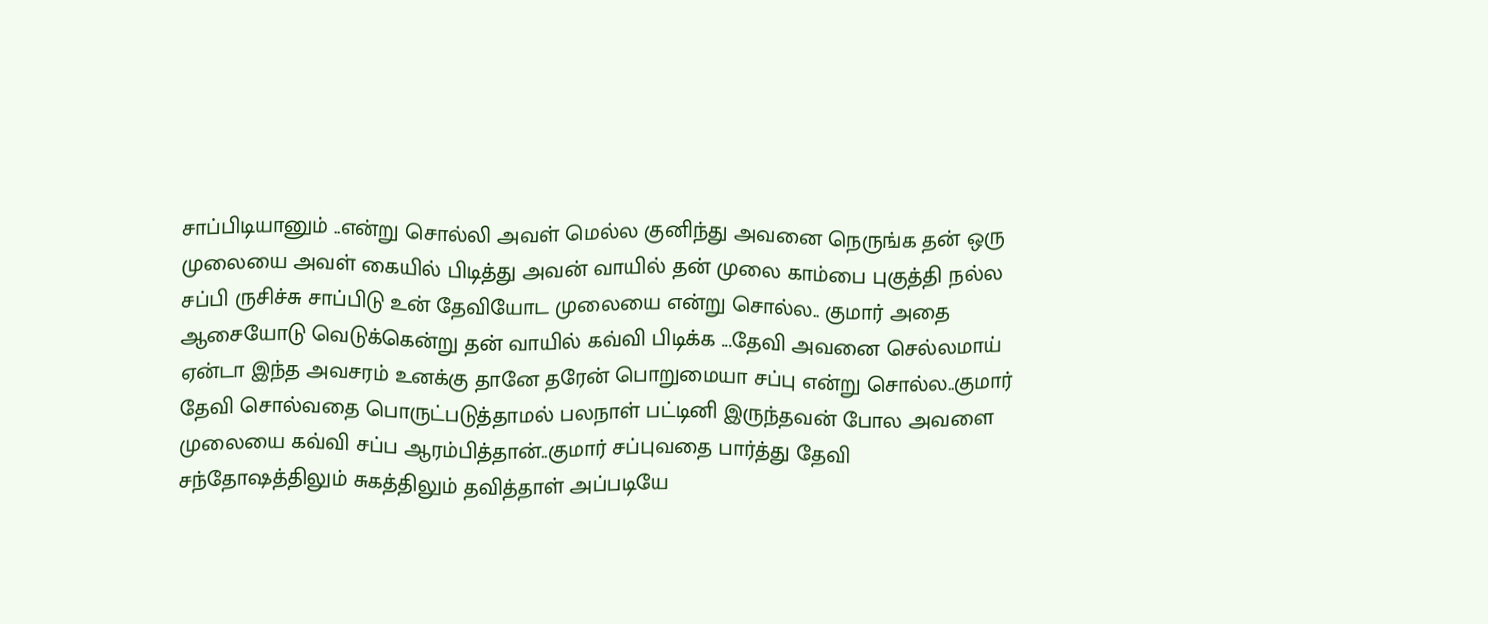சாப்பிடியானும் ..என்று சொல்லி அவள் மெல்ல குனிந்து அவனை நெருங்க தன் ஒரு முலையை அவள் கையில் பிடித்து அவன் வாயில் தன் முலை காம்பை புகுத்தி நல்ல சப்பி ருசிச்சு சாப்பிடு உன் தேவியோட முலையை என்று சொல்ல.. குமார் அதை ஆசையோடு வெடுக்கென்று தன் வாயில் கவ்வி பிடிக்க ...தேவி அவனை செல்லமாய் ஏன்டா இந்த அவசரம் உனக்கு தானே தரேன் பொறுமையா சப்பு என்று சொல்ல..குமார் தேவி சொல்வதை பொருட்படுத்தாமல் பலநாள் பட்டினி இருந்தவன் போல அவளை முலையை கவ்வி சப்ப ஆரம்பித்தான்..குமார் சப்புவதை பார்த்து தேவி சந்தோஷத்திலும் சுகத்திலும் தவித்தாள் அப்படியே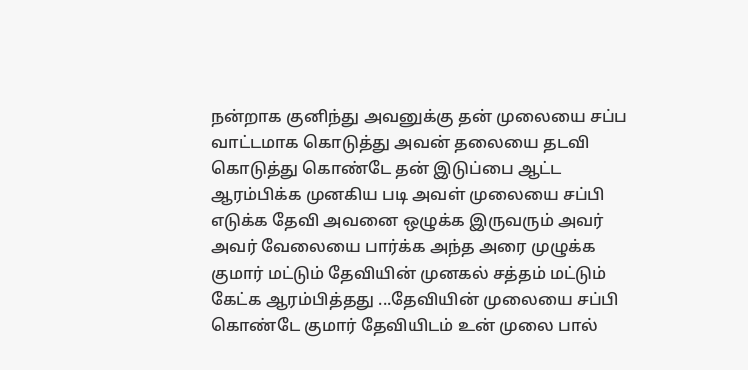நன்றாக குனிந்து அவனுக்கு தன் முலையை சப்ப வாட்டமாக கொடுத்து அவன் தலையை தடவி கொடுத்து கொண்டே தன் இடுப்பை ஆட்ட ஆரம்பிக்க முனகிய படி அவள் முலையை சப்பி எடுக்க தேவி அவனை ஒழுக்க இருவரும் அவர் அவர் வேலையை பார்க்க அந்த அரை முழுக்க குமார் மட்டும் தேவியின் முனகல் சத்தம் மட்டும் கேட்க ஆரம்பித்தது ...தேவியின் முலையை சப்பி கொண்டே குமார் தேவியிடம் உன் முலை பால்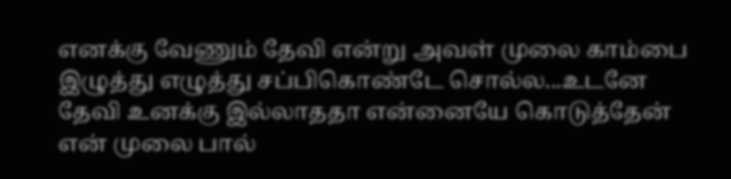எனக்கு வேணும் தேவி என்று அவள் முலை காம்பை இழுத்து எழுத்து சப்பிகொண்டே சொல்ல...உடனே தேவி உனக்கு இல்லாததா என்னையே கொடுத்தேன் என் முலை பால்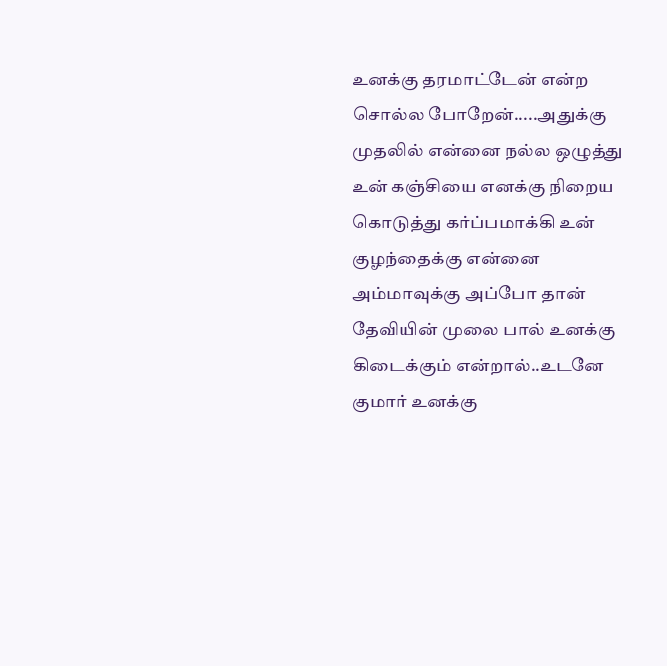உனக்கு தரமாட்டேன் என்ற சொல்ல போறேன்.....அதுக்கு முதலில் என்னை நல்ல ஒழுத்து உன் கஞ்சியை எனக்கு நிறைய கொடுத்து கர்ப்பமாக்கி உன் குழந்தைக்கு என்னை அம்மாவுக்கு அப்போ தான் தேவியின் முலை பால் உனக்கு கிடைக்கும் என்றால்..உடனே குமார் உனக்கு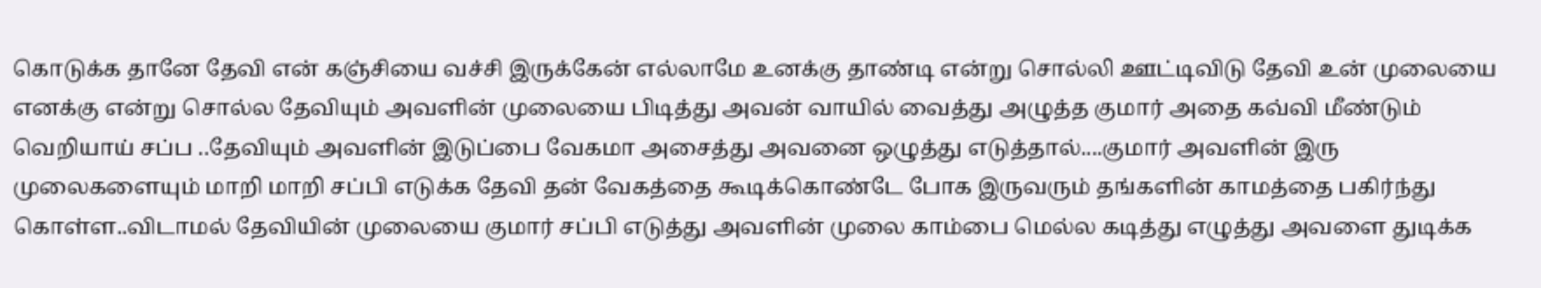கொடுக்க தானே தேவி என் கஞ்சியை வச்சி இருக்கேன் எல்லாமே உனக்கு தாண்டி என்று சொல்லி ஊட்டிவிடு தேவி உன் முலையை எனக்கு என்று சொல்ல தேவியும் அவளின் முலையை பிடித்து அவன் வாயில் வைத்து அழுத்த குமார் அதை கவ்வி மீண்டும் வெறியாய் சப்ப ..தேவியும் அவளின் இடுப்பை வேகமா அசைத்து அவனை ஒழுத்து எடுத்தால்....குமார் அவளின் இரு முலைகளையும் மாறி மாறி சப்பி எடுக்க தேவி தன் வேகத்தை கூடிக்கொண்டே போக இருவரும் தங்களின் காமத்தை பகிர்ந்து கொள்ள..விடாமல் தேவியின் முலையை குமார் சப்பி எடுத்து அவளின் முலை காம்பை மெல்ல கடித்து எழுத்து அவளை துடிக்க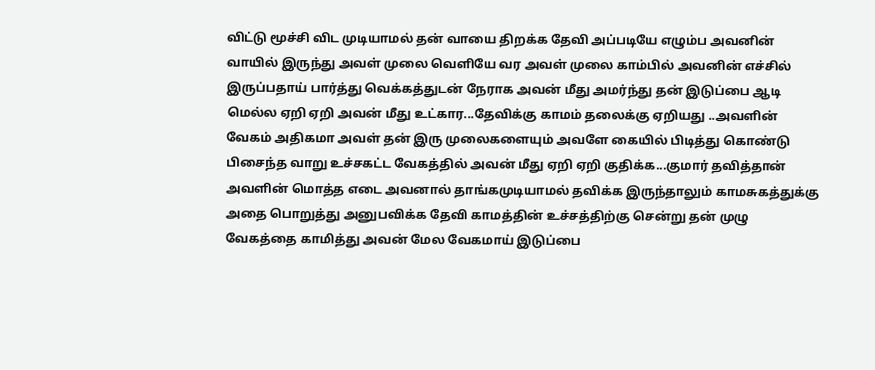விட்டு மூச்சி விட முடியாமல் தன் வாயை திறக்க தேவி அப்படியே எழும்ப அவனின் வாயில் இருந்து அவள் முலை வெளியே வர அவள் முலை காம்பில் அவனின் எச்சில் இருப்பதாய் பார்த்து வெக்கத்துடன் நேராக அவன் மீது அமர்ந்து தன் இடுப்பை ஆடி மெல்ல ஏறி ஏறி அவன் மீது உட்கார...தேவிக்கு காமம் தலைக்கு ஏறியது ..அவளின் வேகம் அதிகமா அவள் தன் இரு முலைகளையும் அவளே கையில் பிடித்து கொண்டு பிசைந்த வாறு உச்சகட்ட வேகத்தில் அவன் மீது ஏறி ஏறி குதிக்க...குமார் தவித்தான் அவளின் மொத்த எடை அவனால் தாங்கமுடியாமல் தவிக்க இருந்தாலும் காமசுகத்துக்கு அதை பொறுத்து அனுபவிக்க தேவி காமத்தின் உச்சத்திற்கு சென்று தன் முழு வேகத்தை காமித்து அவன் மேல வேகமாய் இடுப்பை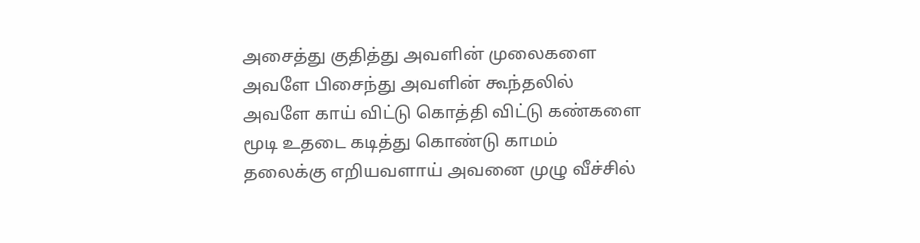அசைத்து குதித்து அவளின் முலைகளை அவளே பிசைந்து அவளின் கூந்தலில் அவளே காய் விட்டு கொத்தி விட்டு கண்களை மூடி உதடை கடித்து கொண்டு காமம் தலைக்கு எறியவளாய் அவனை முழு வீச்சில்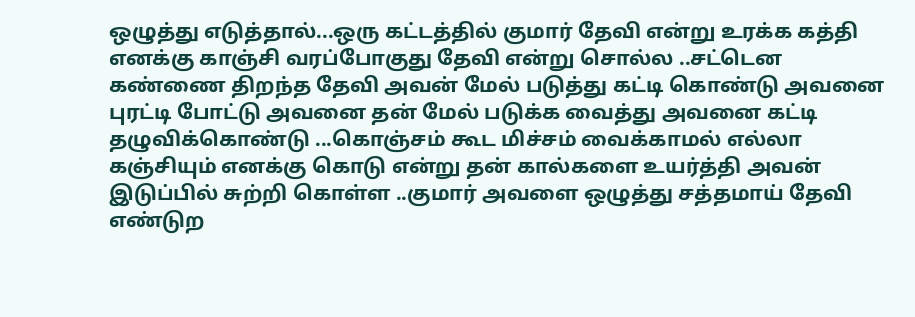ஒழுத்து எடுத்தால்...ஒரு கட்டத்தில் குமார் தேவி என்று உரக்க கத்தி எனக்கு காஞ்சி வரப்போகுது தேவி என்று சொல்ல ..சட்டென கண்ணை திறந்த தேவி அவன் மேல் படுத்து கட்டி கொண்டு அவனை புரட்டி போட்டு அவனை தன் மேல் படுக்க வைத்து அவனை கட்டி தழுவிக்கொண்டு ...கொஞ்சம் கூட மிச்சம் வைக்காமல் எல்லா கஞ்சியும் எனக்கு கொடு என்று தன் கால்களை உயர்த்தி அவன் இடுப்பில் சுற்றி கொள்ள ..குமார் அவளை ஒழுத்து சத்தமாய் தேவி எண்டுற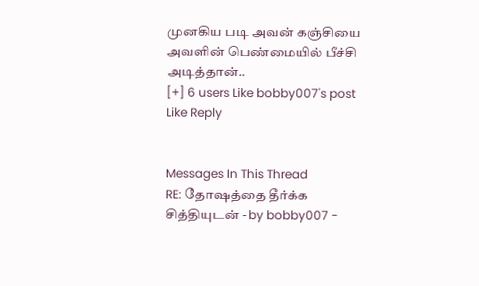முனகிய படி அவன் கஞ்சியை அவளின் பெண்மையில் பீச்சி அடித்தான்..
[+] 6 users Like bobby007's post
Like Reply


Messages In This Thread
RE: தோஷத்தை தீர்க்க சித்தியுடன் - by bobby007 -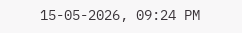15-05-2026, 09:24 PM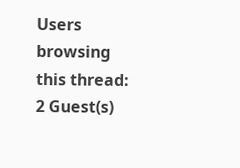Users browsing this thread: 2 Guest(s)